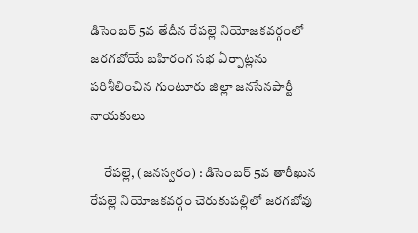డిసెంబర్ 5వ తేదీన రేపల్లె నియోజకవర్గంలో జరగబోయే బహిరంగ సభ ఏర్పాట్లను పరిశీలించిన గుంటూరు జిల్లా జనసేనపార్టీ నాయకులు

     రేపల్లె, (జనస్వరం) : డిసెంబర్ 5వ తారీఖున రేపల్లె నియోజకవర్గం చెరుకుపల్లిలో జరగబోవు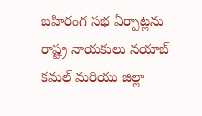బహిరంగ సభ ఏర్పాట్లను రాష్ట్ర నాయకులు నయాబ్ కమల్ మరియు జిల్లా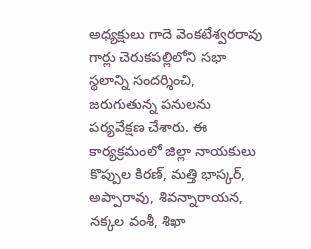అధ్యక్షులు గాదె వెంకటేశ్వరరావు గార్లు చెరుకపల్లిలోని సభా స్థలాన్ని సందర్శించి, జరుగుతున్న పనులను పర్యవేక్షణ చేశారు. ఈ కార్యక్రమంలో జిల్లా నాయకులు కొప్పుల కిరణ్, మత్తి భాస్కర్, అప్పారావు, శివన్నారాయన, నక్కల వంశీ, శిఖా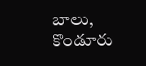బాలు, కొండూరు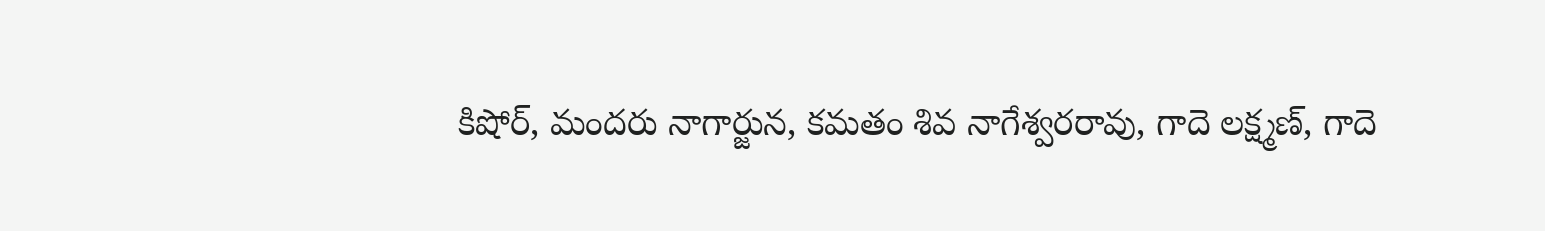కిషోర్, మందరు నాగార్జున, కమతం శివ నాగేశ్వరరావు, గాదె లక్ష్మణ్, గాదె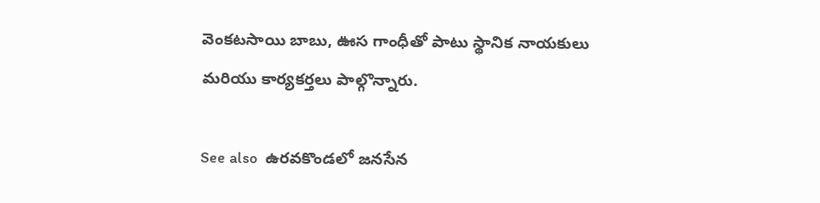వెంకటసాయి బాబు, ఊస గాంధీతో పాటు స్థానిక నాయకులు మరియు కార్యకర్తలు పాల్గొన్నారు.

See also  ఉరవకొండలో జనసేన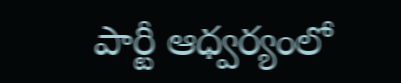పార్టీ ఆధ్వర్యంలో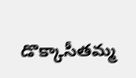డొక్కాసీతమ్మ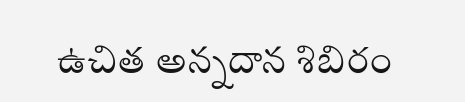ఉచిత అన్నదాన శిబిరం